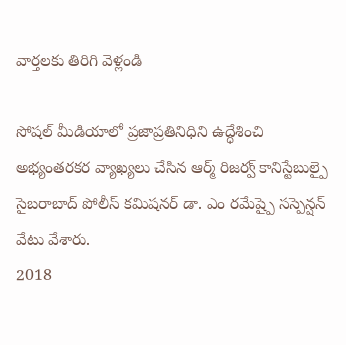వార్తలకు తిరిగి వెళ్లండి

సోషల్ మీడియాలో ప్రజాప్రతినిధిని ఉద్ధేశించి అభ్యంతరకర వ్యాఖ్యలు చేసిన ఆర్మ్ రిజర్వ్ కానిస్టేబుల్పై సైబరాబాద్ పోలీస్ కమిషనర్ డా. ఎం రమేష్పై సస్పెన్షన్ వేటు వేశారు.
2018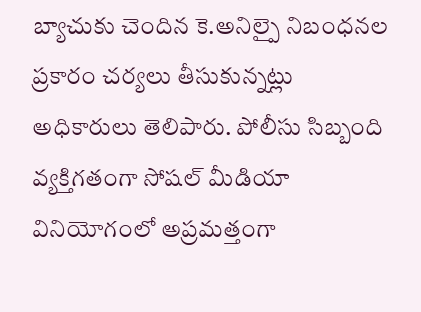బ్యాచుకు చెందిన కె.అనిల్పై నిబంధనల ప్రకారం చర్యలు తీసుకున్నట్లు అధికారులు తెలిపారు. పోలీసు సిబ్బంది వ్యక్తిగతంగా సోషల్ మీడియా వినియోగంలో అప్రమత్తంగా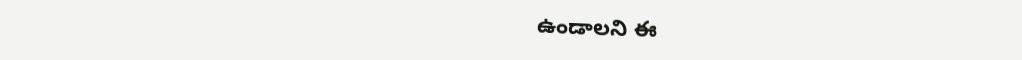ఉండాలని ఈ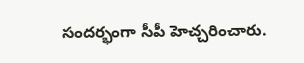సందర్భంగా సీపీ హెచ్చరించారు.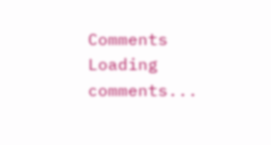Comments
Loading comments...